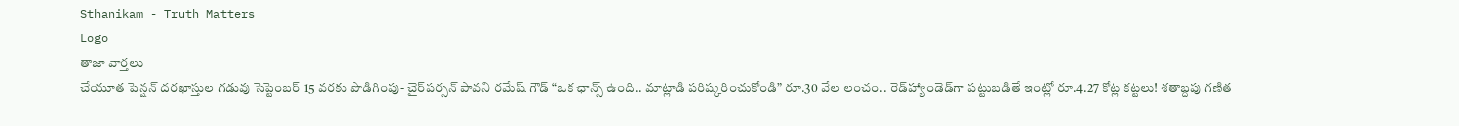Sthanikam - Truth Matters
Logo
తాజా వార్తలు
చేయూత పెన్షన్ దరఖాస్తుల గడువు సెప్టెంబర్ 15 వరకు పొడిగింపు- చైర్‌పర్సన్ పావని రమేష్ గౌడ్ “ఒక ఛాన్స్‌ ఉంది.. మాట్లాడి పరిష్కరించుకోండి” రూ.30 వేల లంచం.. రెడ్‌హ్యాండెడ్‌గా పట్టుబడితే ఇంట్లో రూ.4.27 కోట్ల కట్టలు! శతాబ్దపు గణిత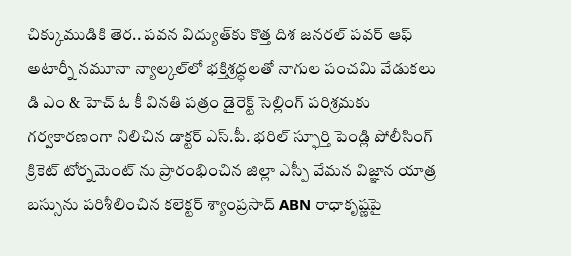చిక్కుముడికి తెర.. పవన విద్యుత్‌కు కొత్త దిశ జనరల్ పవర్ ఆఫ్ అటార్నీ నమూనా న్యాల్కల్‌లో భక్తిశ్రద్ధలతో నాగుల పంచమి వేడుకలు డి ఎం & హెచ్ ఓ కీ వినతి పత్రం డైరెక్ట్ సెల్లింగ్ పరిశ్రమకు గర్వకారణంగా నిలిచిన డాక్టర్ ఎస్.పీ. భరిల్ స్ఫూర్తి పెండ్లి పోలీసింగ్ క్రికెట్ టోర్నమెంట్ ను ప్రారంభించిన జిల్లా ఎస్పీ వేమన విజ్ఞాన యాత్ర బస్సును పరిశీలించిన కలెక్టర్ శ్యాంప్రసాద్ ABN రాధాకృష్ణపై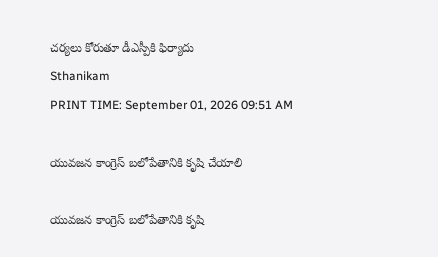చర్యలు కోరుతూ డీఎస్పీకి ఫిర్యాదు
Sthanikam
PRINT TIME: September 01, 2026 09:51 AM

యువజన కాంగ్రెస్ బలోపేతానికి కృషి చేయాలి

యువజన కాంగ్రెస్ బలోపేతానికి కృషి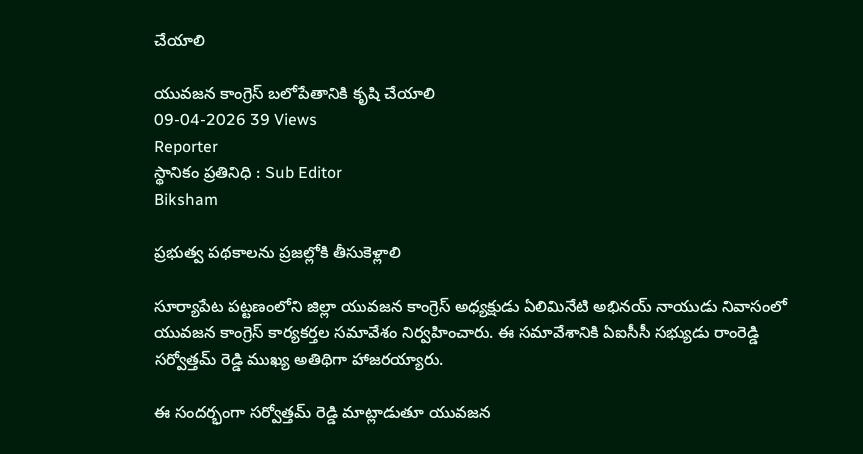చేయాలి

యువజన కాంగ్రెస్ బలోపేతానికి కృషి చేయాలి
09-04-2026 39 Views
Reporter
స్థానికం ప్రతినిధి : Sub Editor
Biksham

ప్రభుత్వ పథకాలను ప్రజల్లోకి తీసుకెళ్లాలి

సూర్యాపేట పట్టణంలోని జిల్లా యువజన కాంగ్రెస్ అధ్యక్షుడు ఏలిమినేటి అభినయ్ నాయుడు నివాసంలో యువజన కాంగ్రెస్ కార్యకర్తల సమావేశం నిర్వహించారు. ఈ సమావేశానికి ఏఐసీసీ సభ్యుడు రాంరెడ్డి సర్వోత్తమ్ రెడ్డి ముఖ్య అతిథిగా హాజరయ్యారు.

ఈ సందర్భంగా సర్వోత్తమ్ రెడ్డి మాట్లాడుతూ యువజన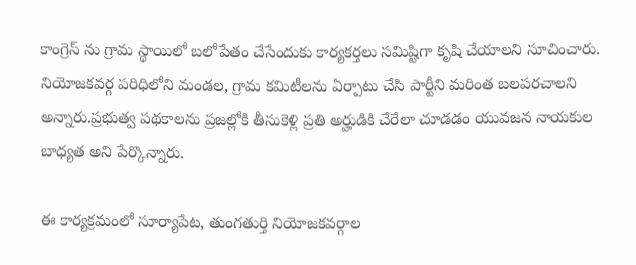కాంగ్రెస్ ను గ్రామ స్థాయిలో బలోపేతం చేసేందుకు కార్యకర్తలు సమిష్టిగా కృషి చేయాలని సూచించారు. నియోజకవర్గ పరిధిలోని మండల, గ్రామ కమిటీలను ఏర్పాటు చేసి పార్టీని మరింత బలపరచాలని అన్నారు.ప్రభుత్వ పథకాలను ప్రజల్లోకి తీసుకెళ్లి ప్రతి అర్హుడికి చేరేలా చూడడం యువజన నాయకుల బాధ్యత అని పేర్కొన్నారు.

ఈ కార్యక్రమంలో సూర్యాపేట, తుంగతుర్తి నియోజకవర్గాల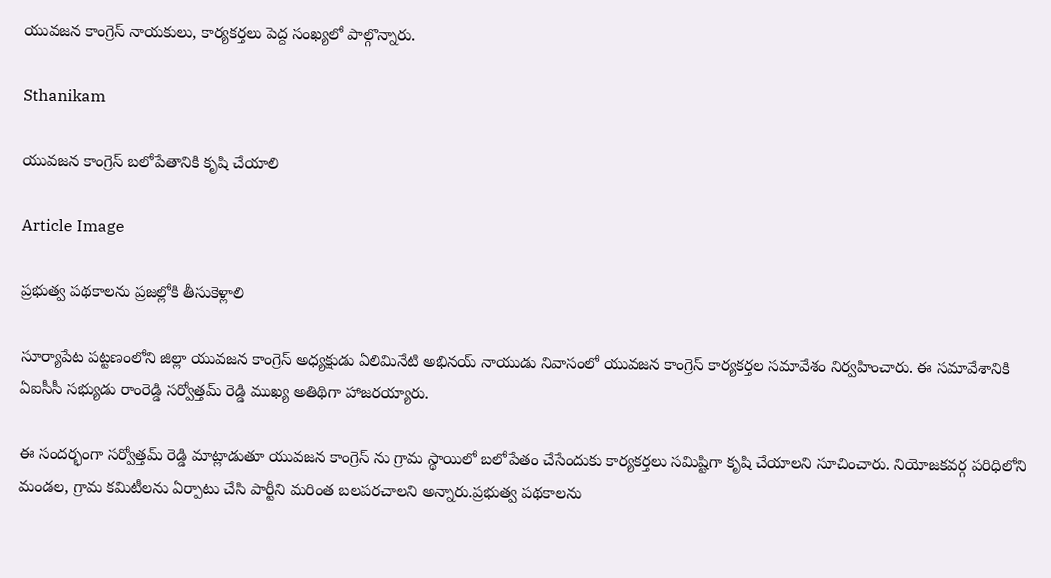యువజన కాంగ్రెస్ నాయకులు, కార్యకర్తలు పెద్ద సంఖ్యలో పాల్గొన్నారు.

Sthanikam

యువజన కాంగ్రెస్ బలోపేతానికి కృషి చేయాలి

Article Image

ప్రభుత్వ పథకాలను ప్రజల్లోకి తీసుకెళ్లాలి

సూర్యాపేట పట్టణంలోని జిల్లా యువజన కాంగ్రెస్ అధ్యక్షుడు ఏలిమినేటి అభినయ్ నాయుడు నివాసంలో యువజన కాంగ్రెస్ కార్యకర్తల సమావేశం నిర్వహించారు. ఈ సమావేశానికి ఏఐసీసీ సభ్యుడు రాంరెడ్డి సర్వోత్తమ్ రెడ్డి ముఖ్య అతిథిగా హాజరయ్యారు.

ఈ సందర్భంగా సర్వోత్తమ్ రెడ్డి మాట్లాడుతూ యువజన కాంగ్రెస్ ను గ్రామ స్థాయిలో బలోపేతం చేసేందుకు కార్యకర్తలు సమిష్టిగా కృషి చేయాలని సూచించారు. నియోజకవర్గ పరిధిలోని మండల, గ్రామ కమిటీలను ఏర్పాటు చేసి పార్టీని మరింత బలపరచాలని అన్నారు.ప్రభుత్వ పథకాలను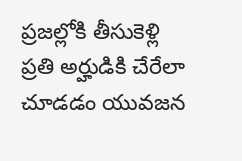ప్రజల్లోకి తీసుకెళ్లి ప్రతి అర్హుడికి చేరేలా చూడడం యువజన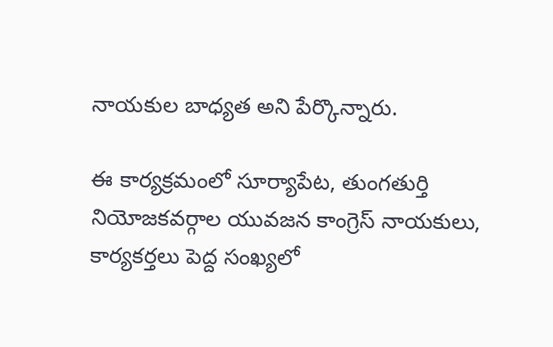నాయకుల బాధ్యత అని పేర్కొన్నారు.

ఈ కార్యక్రమంలో సూర్యాపేట, తుంగతుర్తి నియోజకవర్గాల యువజన కాంగ్రెస్ నాయకులు, కార్యకర్తలు పెద్ద సంఖ్యలో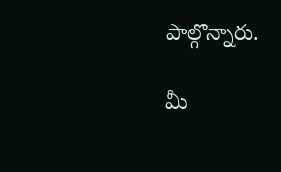పాల్గొన్నారు.

మీ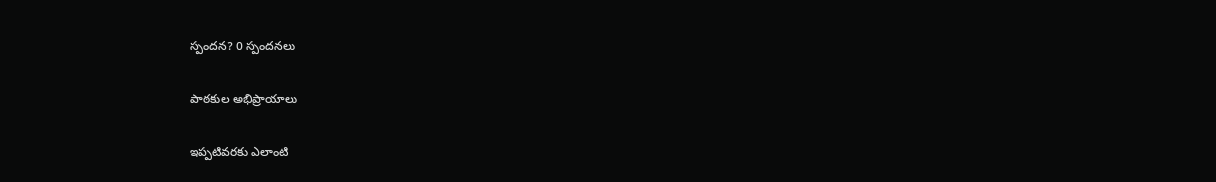స్పందన? 0 స్పందనలు

పాఠకుల అభిప్రాయాలు

ఇప్పటివరకు ఎలాంటి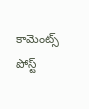కామెంట్స్ పోస్ట్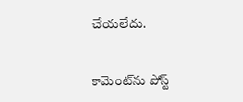చేయలేదు.


కామెంట్‌ను పోస్ట్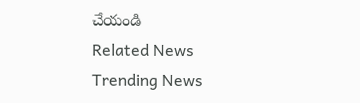చేయండి
Related News
Trending News